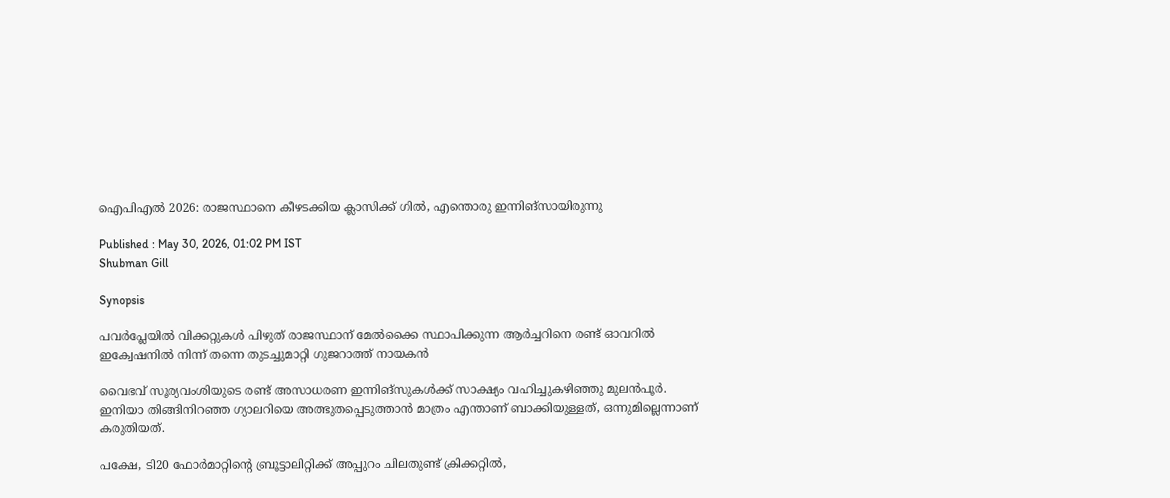ഐപിഎല്‍ 2026: രാജസ്ഥാനെ കീഴടക്കിയ ക്ലാസിക്ക് ഗില്‍, എന്തൊരു ഇന്നിങ്സായിരുന്നു

Published : May 30, 2026, 01:02 PM IST
Shubman Gill

Synopsis

പവര്‍പ്ലേയില്‍ വിക്കറ്റുകള്‍ പിഴുത് രാജസ്ഥാന് മേല്‍ക്കൈ സ്ഥാപിക്കുന്ന ആര്‍ച്ചറിനെ രണ്ട് ഓവറില്‍ ഇക്വേഷനില്‍ നിന്ന് തന്നെ തുടച്ചുമാറ്റി ഗുജറാത്ത് നായകൻ

വൈഭവ് സൂര്യവംശിയുടെ രണ്ട് അസാധരണ ഇന്നിങ്സുകള്‍ക്ക് സാക്ഷ്യം വഹിച്ചുകഴിഞ്ഞു മുലൻപൂർ. ഇനിയാ തിങ്ങിനിറഞ്ഞ ഗ്യാലറിയെ അത്ഭുതപ്പെടുത്താൻ മാത്രം എന്താണ് ബാക്കിയുള്ളത്, ഒന്നുമില്ലെന്നാണ് കരുതിയത്.

പക്ഷേ, ടി20 ഫോർമാറ്റിന്റെ ബ്രൂട്ടാലിറ്റിക്ക് അപ്പുറം ചിലതുണ്ട് ക്രിക്കറ്റില്‍,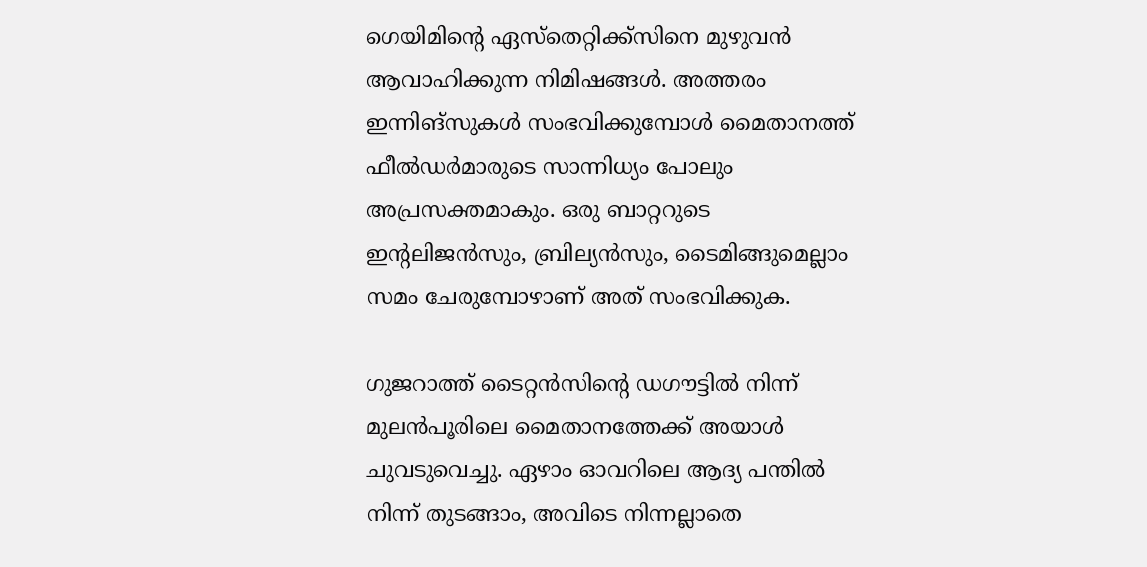ഗെയിമിന്റെ ഏസ്‌തെറ്റിക്ക്‌സിനെ മുഴുവൻ ആവാഹിക്കുന്ന നിമിഷങ്ങള്‍. അത്തരം ഇന്നിങ്സുകള്‍ സംഭവിക്കുമ്പോള്‍ മൈതാനത്ത് ഫീല്‍ഡര്‍മാരുടെ സാന്നിധ്യം പോലും അപ്രസക്തമാകും. ഒരു ബാറ്ററുടെ ഇന്റലിജൻസും, ബ്രില്യൻസും, ടൈമിങ്ങുമെല്ലാം സമം ചേരുമ്പോഴാണ് അത് സംഭവിക്കുക.

ഗുജറാത്ത് ടൈറ്റൻസിന്റെ ഡഗൗട്ടില്‍ നിന്ന് മുലൻപൂരിലെ മൈതാനത്തേക്ക് അയാള്‍ ചുവടുവെച്ചു. ഏഴാം ഓവറിലെ ആദ്യ പന്തില്‍ നിന്ന് തുടങ്ങാം, അവിടെ നിന്നല്ലാതെ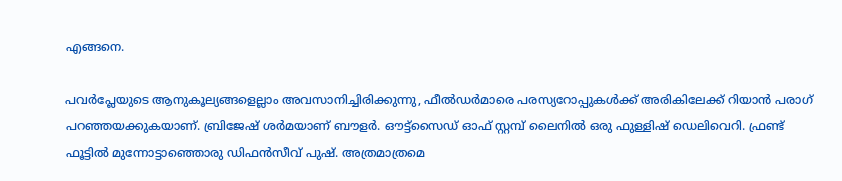എങ്ങനെ.

പവര്‍പ്ലേയുടെ ആനുകൂല്യങ്ങളെല്ലാം അവസാനിച്ചിരിക്കുന്നു, ഫീല്‍ഡര്‍മാരെ പരസ്യറോപ്പുകള്‍ക്ക് അരികിലേക്ക് റിയാൻ പരാഗ് പറഞ്ഞയക്കുകയാണ്. ബ്രിജേഷ് ശര്‍മയാണ് ബൗളര്‍. ഔട്ട്സൈഡ് ഓഫ് സ്റ്റമ്പ് ലൈനില്‍ ഒരു ഫുള്ളിഷ് ഡെലിവെറി. ഫ്രണ്ട് ഫൂട്ടില്‍ മുന്നോട്ടാഞ്ഞൊരു ഡിഫൻസീവ് പുഷ്. അത്രമാത്രമെ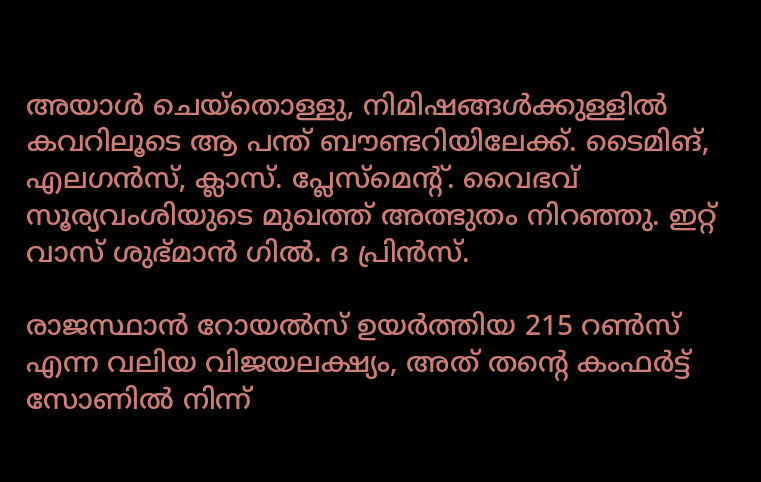അയാള്‍ ചെയ്തൊള്ളു, നിമിഷങ്ങള്‍ക്കുള്ളില്‍ കവറിലൂടെ ആ പന്ത് ബൗണ്ടറിയിലേക്ക്. ടൈമിങ്, എലഗൻസ്, ക്ലാസ്. പ്ലേസ്മെന്റ്. വൈഭവ് സൂര്യവംശിയുടെ മുഖത്ത് അത്ഭുതം നിറഞ്ഞു. ഇറ്റ് വാസ് ശുഭ്മാൻ ഗില്‍. ദ പ്രിൻസ്.

രാജസ്ഥാൻ റോയല്‍സ് ഉയര്‍ത്തിയ 215 റണ്‍സ് എന്ന വലിയ വിജയലക്ഷ്യം, അത് തന്റെ കംഫര്‍ട്ട് സോണില്‍ നിന്ന്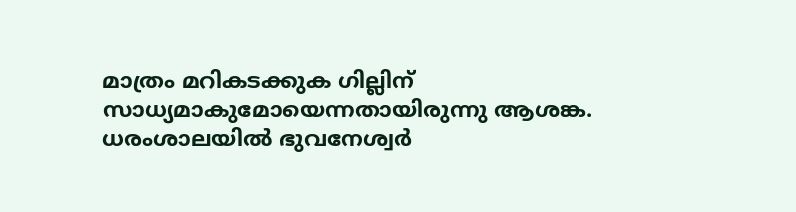മാത്രം മറികടക്കുക ഗില്ലിന് സാധ്യമാകുമോയെന്നതായിരുന്നു ആശങ്ക. ധരംശാലയില്‍ ഭുവനേശ്വര്‍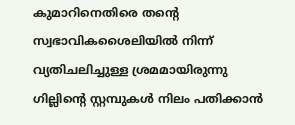കുമാറിനെതിരെ തന്റെ സ്വഭാവികശൈലിയില്‍ നിന്ന് വ്യതിചലിച്ചുള്ള ശ്രമമായിരുന്നു ഗില്ലിന്റെ സ്റ്റമ്പുകള്‍ നിലം പതിക്കാൻ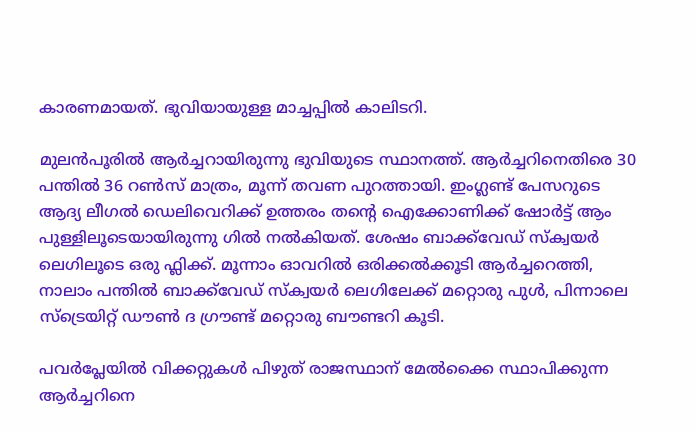കാരണമായത്. ഭുവിയായുള്ള മാച്ചപ്പില്‍ കാലിടറി.

മുലൻപൂരില്‍ ആര്‍ച്ചറായിരുന്നു ഭുവിയുടെ സ്ഥാനത്ത്. ആര്‍ച്ചറിനെതിരെ 30 പന്തില്‍ 36 റണ്‍സ് മാത്രം, മൂന്ന് തവണ പുറത്തായി. ഇംഗ്ലണ്ട് പേസറുടെ ആദ്യ ലീഗല്‍ ഡെലിവെറിക്ക് ഉത്തരം തന്റെ ഐക്കോണിക്ക് ഷോര്‍ട്ട് ആം പുള്ളിലൂടെയായിരുന്നു ഗില്‍ നല്‍കിയത്. ശേഷം ബാക്ക്‌വേഡ് സ്ക്വയര്‍ ലെഗിലൂടെ ഒരു ഫ്ലിക്ക്. മൂന്നാം ഓവറില്‍ ഒരിക്കല്‍ക്കൂടി ആര്‍ച്ചറെത്തി, നാലാം പന്തില്‍ ബാക്ക്‌വേഡ് സ്ക്വയര്‍ ലെഗിലേക്ക് മറ്റൊരു പുള്‍, പിന്നാലെ സ്ട്രെയിറ്റ് ഡൗണ്‍ ദ ഗ്രൗണ്ട് മറ്റൊരു ബൗണ്ടറി കൂടി.

പവര്‍പ്ലേയില്‍ വിക്കറ്റുകള്‍ പിഴുത് രാജസ്ഥാന് മേല്‍ക്കൈ സ്ഥാപിക്കുന്ന ആര്‍ച്ചറിനെ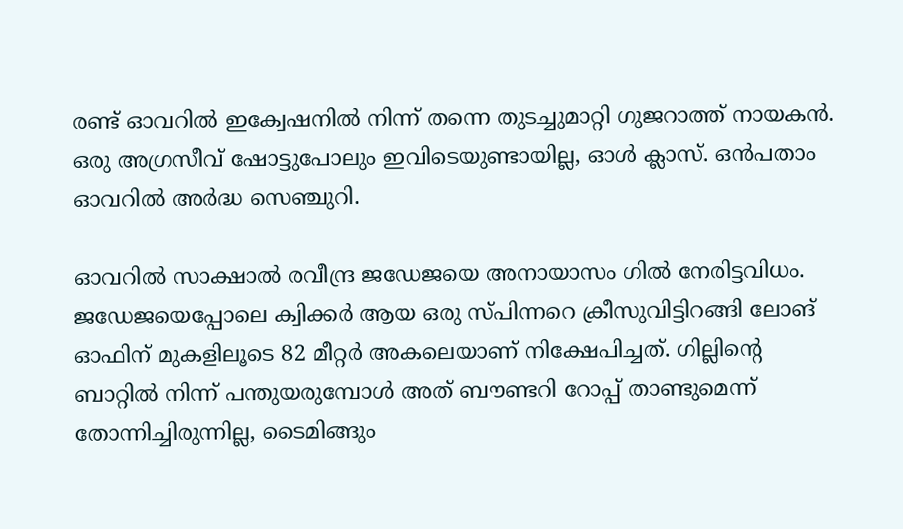രണ്ട് ഓവറില്‍ ഇക്വേഷനില്‍ നിന്ന് തന്നെ തുടച്ചുമാറ്റി ഗുജറാത്ത് നായകൻ. ഒരു അഗ്രസീവ് ഷോട്ടുപോലും ഇവിടെയുണ്ടായില്ല, ഓള്‍ ക്ലാസ്. ഒൻപതാം ഓവറില്‍ അര്‍ദ്ധ സെഞ്ചുറി.

ഓവറില്‍ സാക്ഷാല്‍ രവീന്ദ്ര ജഡേജയെ അനായാസം ഗില്‍ നേരിട്ടവിധം. ജഡേജയെപ്പോലെ ക്വിക്കര്‍ ആയ ഒരു സ്പിന്നറെ ക്രീസുവിട്ടിറങ്ങി ലോങ് ഓഫിന് മുകളിലൂടെ 82 മീറ്റര്‍ അകലെയാണ് നിക്ഷേപിച്ചത്. ഗില്ലിന്റെ ബാറ്റില്‍ നിന്ന് പന്തുയരുമ്പോള്‍ അത് ബൗണ്ടറി റോപ്പ് താണ്ടുമെന്ന് തോന്നിച്ചിരുന്നില്ല, ടൈമിങ്ങും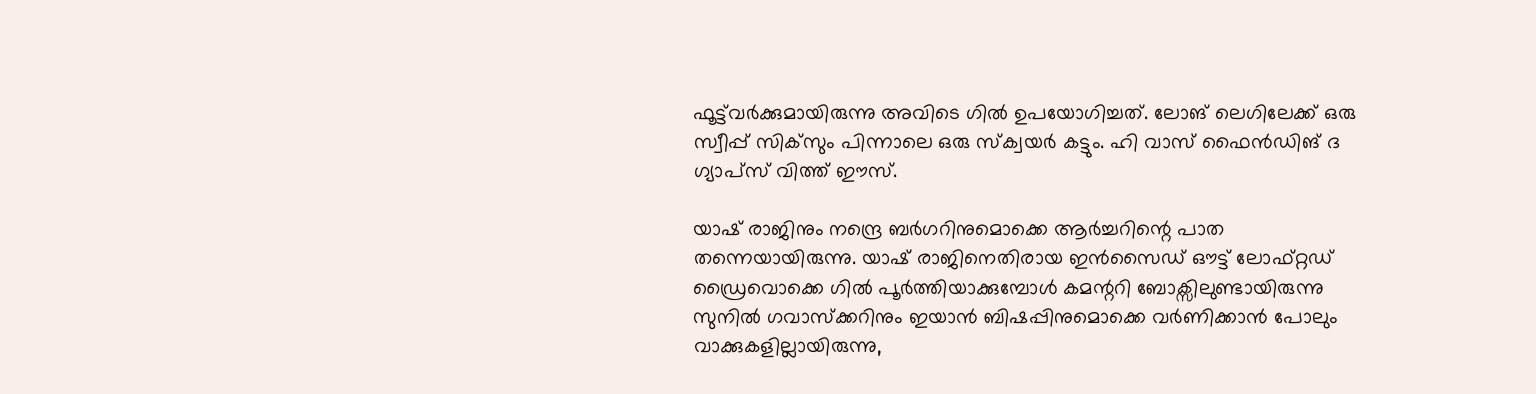ഫൂട്ട്‌വ‍ര്‍ക്കുമായിരുന്നു അവിടെ ഗില്‍ ഉപയോഗിച്ചത്. ലോങ് ലെഗിലേക്ക് ഒരു സ്വീപ്പ് സിക്‌സും പിന്നാലെ ഒരു സ്ക്വയര്‍ കട്ടും. ഹി വാസ് ഫൈൻഡിങ് ദ ഗ്യാപ്‌സ് വിത്ത് ഈസ്.

യാഷ് രാജിനും നന്ദ്രെ ബര്‍ഗറിനുമൊക്കെ ആര്‍ച്ചറിന്റെ പാത തന്നെയായിരുന്നു. യാഷ് രാജിനെതിരായ ഇൻസൈഡ് ഔട്ട് ലോഫ്റ്റഡ് ഡ്രൈവൊക്കെ ഗില്‍ പൂര്‍ത്തിയാക്കുമ്പോള്‍ കമന്ററി ബോക്സിലുണ്ടായിരുന്നു സുനില്‍ ഗവാസ്ക്കറിനും ഇയാൻ ബിഷപ്പിനുമൊക്കെ വര്‍ണിക്കാൻ പോലും വാക്കുകളില്ലായിരുന്നു,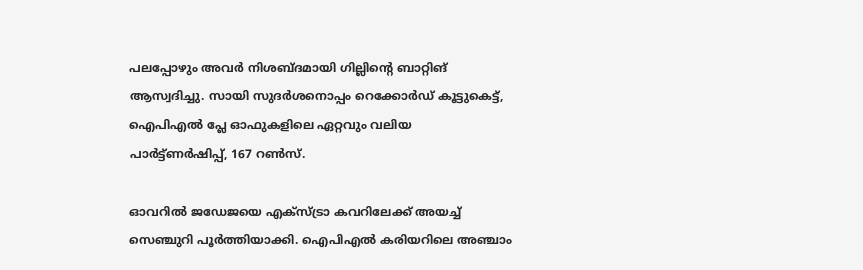പലപ്പോഴും അവര്‍ നിശബ്ദമായി ഗില്ലിന്റെ ബാറ്റിങ് ആസ്വദിച്ചു. സായി സുദര്‍ശനൊപ്പം റെക്കോര്‍ഡ് കൂട്ടുകെട്ട്, ഐപിഎല്‍ പ്ലേ ഓഫുകളിലെ ഏറ്റവും വലിയ പാര്‍ട്ട്‌ണര്‍ഷിപ്പ്, 167 റണ്‍സ്.

ഓവറില്‍ ജഡേജയെ എക്‌സ്ട്രാ കവറിലേക്ക് അയച്ച് സെഞ്ചുറി പൂര്‍ത്തിയാക്കി. ഐപിഎല്‍ കരിയറിലെ അഞ്ചാം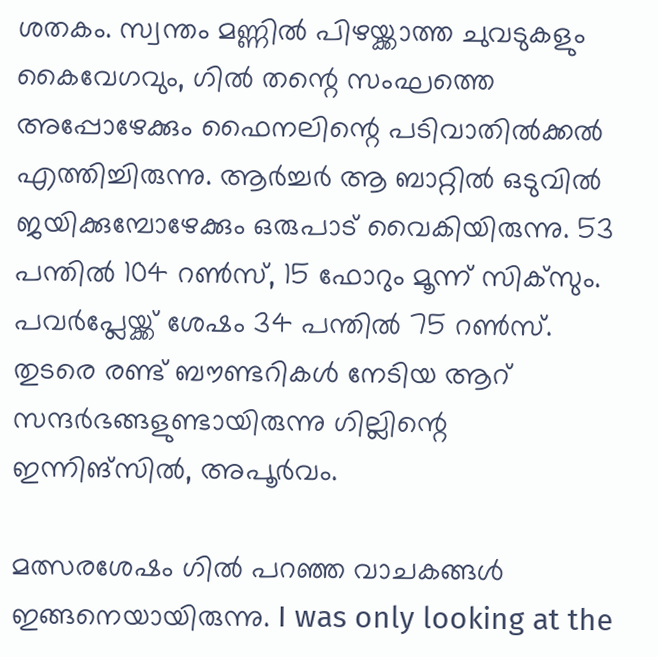ശതകം. സ്വന്തം മണ്ണില്‍ പിഴയ്ക്കാത്ത ചുവടുകളും കൈവേഗവും, ഗില്‍ തന്റെ സംഘത്തെ അപ്പോഴേക്കും ഫൈനലിന്റെ പടിവാതില്‍ക്കല്‍ എത്തിച്ചിരുന്നു. ആര്‍ച്ചര്‍ ആ ബാറ്റില്‍ ഒടുവില്‍ ജയിക്കുമ്പോഴേക്കും ഒരുപാട് വൈകിയിരുന്നു. 53 പന്തില്‍ 104 റണ്‍സ്, 15 ഫോറും മൂന്ന് സിക്‌സും. പവര്‍പ്ലേയ്ക്ക് ശേഷം 34 പന്തില്‍ 75 റണ്‍സ്. തുടരെ രണ്ട് ബൗണ്ടറികള്‍ നേടിയ ആറ് സന്ദര്‍ഭങ്ങളുണ്ടായിരുന്നു ഗില്ലിന്റെ ഇന്നിങ്സില്‍, അപൂര്‍വം.

മത്സരശേഷം ഗില്‍ പറഞ്ഞ വാചകങ്ങള്‍ ഇങ്ങനെയായിരുന്നു. I was only looking at the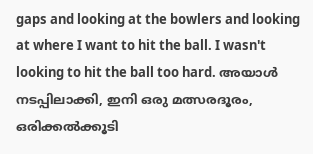gaps and looking at the bowlers and looking at where I want to hit the ball. I wasn't looking to hit the ball too hard. അയാള്‍ നടപ്പിലാക്കി, ഇനി ഒരു മത്സരദൂരം, ഒരിക്കല്‍ക്കൂടി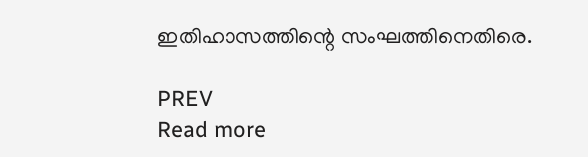ഇതിഹാസത്തിന്റെ സംഘത്തിനെതിരെ.

PREV
Read more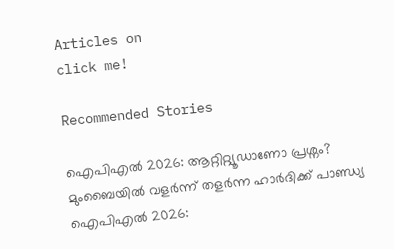Articles on
click me!

Recommended Stories

ഐപിഎല്‍ 2026: ആറ്റിറ്റ്യൂഡാണോ പ്രശ്നം? മുംബൈയില്‍ വളര്‍ന്ന് തളര്‍ന്ന ഹാർദിക്ക് പാണ്ഡ്യ
ഐപിഎല്‍ 2026: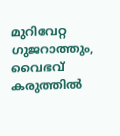മുറിവേറ്റ ഗുജറാത്തും, വൈഭവ് കരുത്തില്‍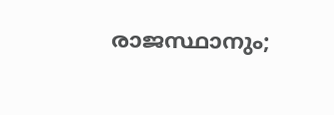രാജസ്ഥാനും;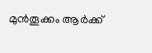മുൻതൂക്കം ആർക്ക്